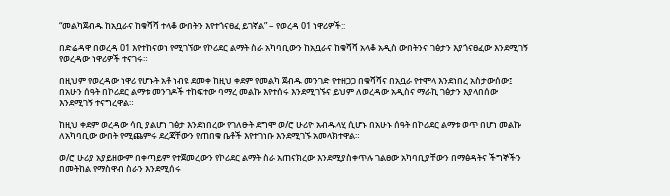“መልካጀብዱ ከአቧራና ከቁሻሻ ተላቆ ውበትን እየተጎናፀፈ ይገኛል” – የወረዳ 01 ነዋሪዎች::

በድሬዳዋ በወረዳ 01 እየተከናወነ የሚገኘው የኮሪደር ልማት ስራ አካባቢውን ከአቧራና ከቁሻሻ አላቆ አዲስ ውበትንና ገፅታን እያጎናፀፈው እንደሚገኝ የወረዳው ነዋሪዎች ተናገሩ።

በዚህም የወረዳው ነዋሪ የሆኑት አቶ ነብዩ ደመቀ ከዚህ ቀደም የመልካ ጀብዱ መንገድ የተዘጋጋ በቁሻሻና በአቧራ የተሞላ እንደነበረ አስታውሰው፤ በአሁን ሰዓት በኮሪደር ልማቱ መንገዶች ተከፍተው ባማረ መልኩ እየተሰሩ እንደሚገኙና ይህም ለወረዳው አዲስና ማራኪ ገፅታን እያላበሰው እንደሚገኝ ተናግረዋል።

ከዚህ ቀደም ወረዳው ሳቢ ያልሆነ ገፅታ እንደነበረው የገለፁት ደግሞ ወ/ሮ ሁሪዮ አብዱላሂ ሲሆኑ በአሁኑ ሰዓት በኮሪደር ልማቱ ወጥ በሆነ መልኩ ለአካባቢው ውበት የሚጨምሩ ደረጃቸውን የጠበቁ ቤቶች እየተገነቡ እንደሚገኙ አመላክተዋል።

ወ/ሮ ሁሪያ አያይዘውም በቀጣይም የተጀመረውን የኮሪደር ልማት ስራ አጠናክረው እንደሚያስቀጥሉ ገልፀው አካባቢያቸውን በማፅዳትና ችግኞችን በመትከል የማስዋብ ስራን እንደሚሰሩ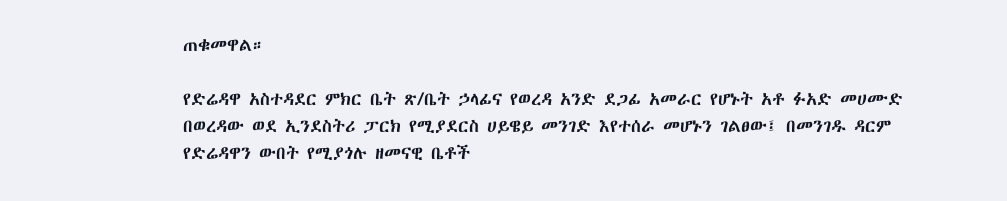ጠቁመዋል።

የድሬዳዋ አስተዳደር ምክር ቤት ጽ/ቤት ኃላፊና የወረዳ አንድ ደጋፊ አመራር የሆኑት አቶ ፉአድ መሀሙድ በወረዳው ወደ ኢንደስትሪ ፓርክ የሚያደርስ ሀይዌይ መንገድ እየተሰራ መሆኑን ገልፀው፤ በመንገዱ ዳርም የድሬዳዋን ውበት የሚያጎሉ ዘመናዊ ቤቶች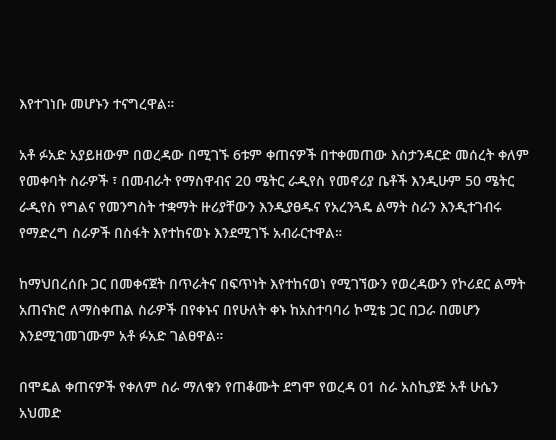እየተገነቡ መሆኑን ተናግረዋል።

አቶ ፉአድ አያይዘውም በወረዳው በሚገኙ 6ቱም ቀጠናዎች በተቀመጠው እስታንዳርድ መሰረት ቀለም የመቀባት ስራዎች ፣ በመብራት የማስዋብና 20 ሜትር ራዲየስ የመኖሪያ ቤቶች እንዲሁም 50 ሜትር ራዲየስ የግልና የመንግስት ተቋማት ዙሪያቸውን እንዲያፀዱና የአረንጓዴ ልማት ስራን እንዲተገብሩ የማድረግ ስራዎች በስፋት እየተከናወኑ እንደሚገኙ አብራርተዋል።

ከማህበረሰቡ ጋር በመቀናጀት በጥራትና በፍጥነት እየተከናወነ የሚገኘውን የወረዳውን የኮሪደር ልማት አጠናክሮ ለማስቀጠል ስራዎች በየቀኑና በየሁለት ቀኑ ከአስተባባሪ ኮሚቴ ጋር በጋራ በመሆን እንደሚገመገሙም አቶ ፉአድ ገልፀዋል።

በሞዴል ቀጠናዎች የቀለም ስራ ማለቁን የጠቆሙት ደግሞ የወረዳ 01 ስራ አስኪያጅ አቶ ሁሴን አህመድ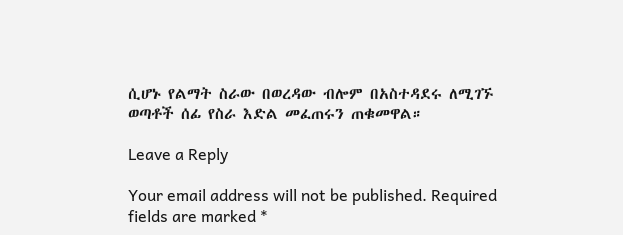ሲሆኑ የልማት ስራው በወረዳው ብሎም በአስተዳደሩ ለሚገኙ ወጣቶች ሰፊ የስራ እድል መፈጠሩን ጠቁመዋል።

Leave a Reply

Your email address will not be published. Required fields are marked *